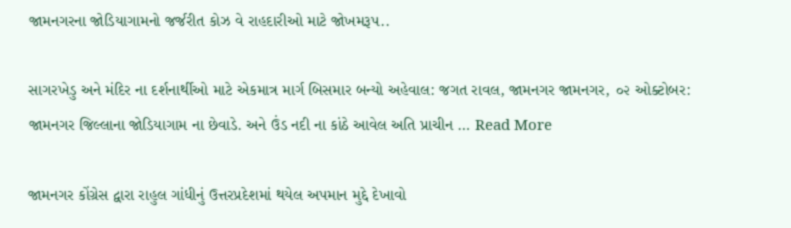જામનગરના જોડિયાગામનો જર્જરીત કોઝ વે રાહદારીઓ માટે જોખમરૂપ..

સાગરખેડુ અને મંદિર ના દર્શનાર્થીઓ માટે એકમાત્ર માર્ગ બિસમાર બન્યો અહેવાલ: જગત રાવલ, જામનગર જામનગર, ૦૨ ઓક્ટોબર: જામનગર જિલ્લાના જોડિયાગામ ના છેવાડે. અને ઉંડ નદી ના કાંઠે આવેલ અતિ પ્રાચીન … Read More

જામનગર કોંગ્રેસ દ્વારા રાહુલ ગાંધીનું ઉત્તરપ્રદેશમાં થયેલ અપમાન મુદ્દે દેખાવો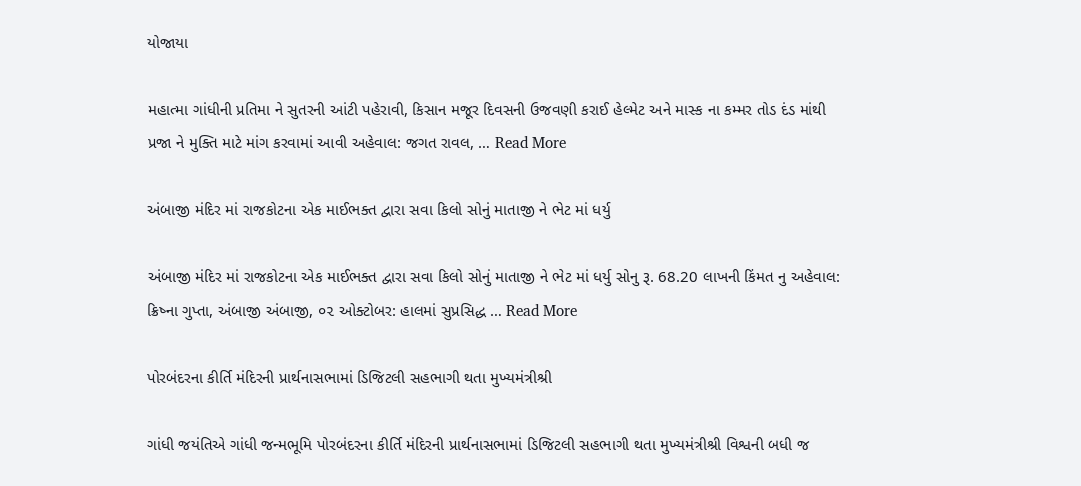યોજાયા

મહાત્મા ગાંધીની પ્રતિમા ને સુતરની આંટી પહેરાવી, કિસાન મજૂર દિવસની ઉજવણી કરાઈ હેલ્મેટ અને માસ્ક ના કમ્મર તોડ દંડ માંથી પ્રજા ને મુક્તિ માટે માંગ કરવામાં આવી અહેવાલ: જગત રાવલ, … Read More

અંબાજી મંદિર માં રાજકોટના એક માઈભક્ત દ્વારા સવા કિલો સોનું માતાજી ને ભેટ માં ધર્યુ

અંબાજી મંદિર માં રાજકોટના એક માઈભક્ત દ્વારા સવા કિલો સોનું માતાજી ને ભેટ માં ધર્યુ સોનુ રૂ. 68.20 લાખની કિંમત નુ અહેવાલ: ક્રિષ્ના ગુપ્તા, અંબાજી અંબાજી, ૦૨ ઓક્ટોબર: હાલમાં સુપ્રસિદ્ધ … Read More

પોરબંદરના કીર્તિ મંદિરની પ્રાર્થનાસભામાં ડિજિટલી સહભાગી થતા મુખ્યમંત્રીશ્રી

ગાંધી જયંતિએ ગાંધી જન્મભૂમિ પોરબંદરના કીર્તિ મંદિરની પ્રાર્થનાસભામાં ડિજિટલી સહભાગી થતા મુખ્યમંત્રીશ્રી વિશ્વની બધી જ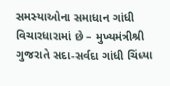સમસ્યાઓના સમાધાન ગાંધી વિચારધારામાં છે – મુખ્યમંત્રીશ્રી ગુજરાતે સદા-સર્વદા ગાંધી ચિંધ્યા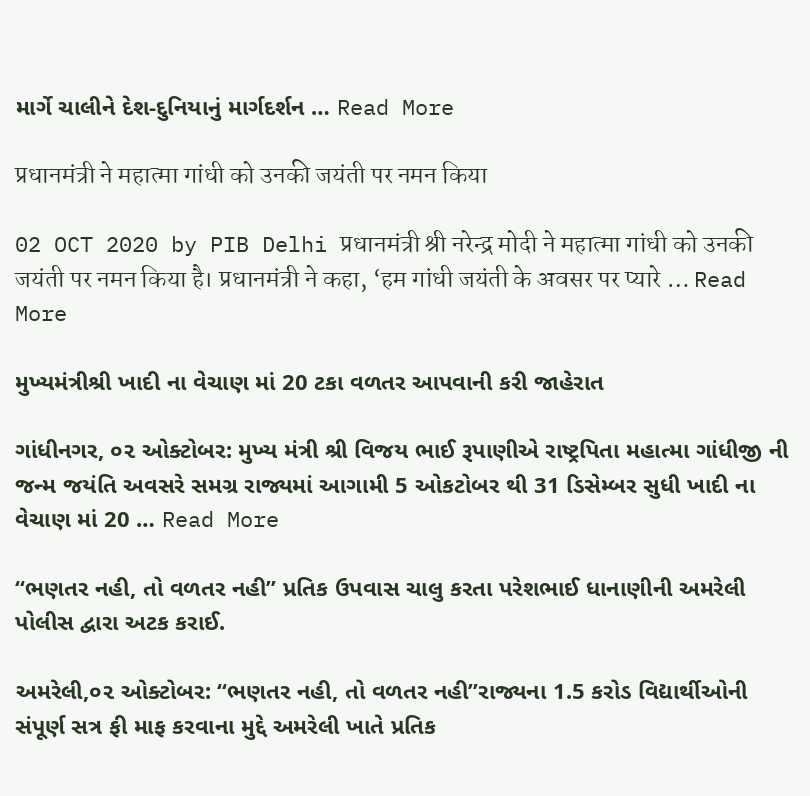માર્ગે ચાલીને દેશ-દુનિયાનું માર્ગદર્શન … Read More

प्रधानमंत्री ने महात्मा गांधी को उनकी जयंती पर नमन किया

02 OCT 2020 by PIB Delhi प्रधानमंत्री श्री नरेन्‍द्र मोदी ने महात्मा गांधी को उनकी जयंती पर नमन किया है। प्रधानमंत्री ने कहा, ‘हम गांधी जयंती के अवसर पर प्यारे … Read More

મુખ્યમંત્રીશ્રી ખાદી ના વેચાણ માં 20 ટકા વળતર આપવાની કરી જાહેરાત

ગાંધીનગર, ૦૨ ઓક્ટોબર: મુખ્ય મંત્રી શ્રી વિજય ભાઈ રૂપાણીએ રાષ્ટ્રપિતા મહાત્મા ગાંધીજી ની જન્મ જયંતિ અવસરે સમગ્ર રાજ્યમાં આગામી 5 ઓકટોબર થી 31 ડિસેમ્બર સુધી ખાદી ના વેચાણ માં 20 … Read More

“ભણતર નહી, તો વળતર નહી” પ્રતિક ઉપવાસ ચાલુ કરતા પરેશભાઈ ધાનાણીની અમરેલી પોલીસ દ્વારા અટક કરાઈ.

અમરેલી,૦૨ ઓક્ટોબર: “ભણતર નહી, તો વળતર નહી”રાજ્યના 1.5 કરોડ વિદ્યાર્થીઓની સંપૂર્ણ સત્ર ફી માફ કરવાના મુદ્દે અમરેલી ખાતે પ્રતિક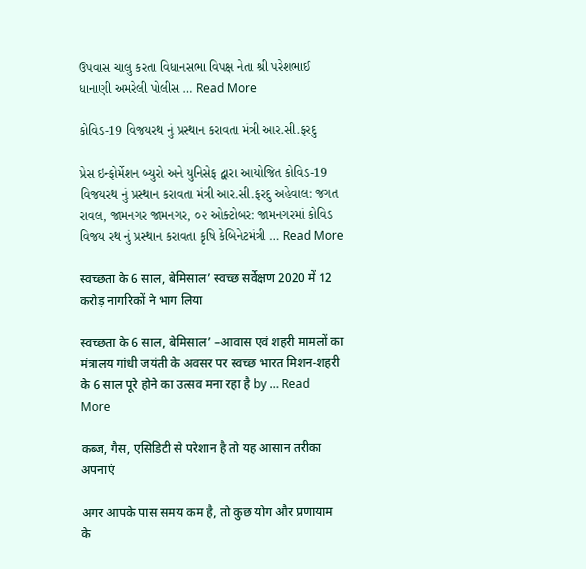ઉપવાસ ચાલુ કરતા વિધાનસભા વિપક્ષ નેતા શ્રી પરેશભાઈ ધાનાણી અમરેલી પોલીસ … Read More

કોવિડ-19 વિજયરથ નું પ્રસ્થાન કરાવતા મંત્રી આર.સી.ફરદુ

પ્રેસ ઇન્ફોર્મેશન બ્યુરો અને યુનિસેફ દ્વારા આયોજિત કોવિડ-19 વિજયરથ નું પ્રસ્થાન કરાવતા મંત્રી આર.સી.ફરદુ અહેવાલ: જગત રાવલ, જામનગર જામનગર, ૦૨ ઓક્ટોબર: જામનગરમાં કોવિડ વિજય રથ નું પ્રસ્થાન કરાવતા કૃષિ કેબિનેટમંત્રી … Read More

स्‍वच्‍छता के 6 साल, बेमिसाल’ स्वच्छ सर्वेक्षण 2020 में 12 करोड़ नागरिकों ने भाग लिया

स्‍वच्‍छता के 6 साल, बेमिसाल’ –आवास एवं शहरी मामलों का मंत्रालय गांधी जयंती के अवसर पर स्‍वच्‍छ भारत मिशन-शहरी के 6 साल पूरे होने का उत्‍सव मना रहा है by … Read More

कब्ज, गैस, एसिडिटी से परेशान है तो यह आसान तरीका अपनाएं

अगर आपके पास समय कम है, तो कुछ योग और प्रणायाम के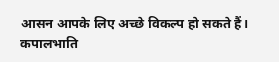आसन आपके लिए अच्छे विकल्प हो सकते हैं। कपालभाति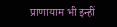प्राणायाम भी इन्हीं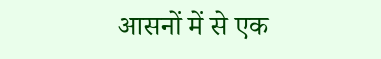आसनों में से एक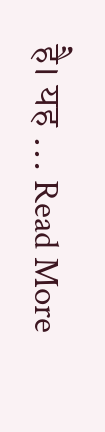है। यह … Read More